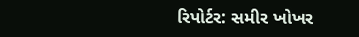રિપોર્ટર: સમીર ખોખર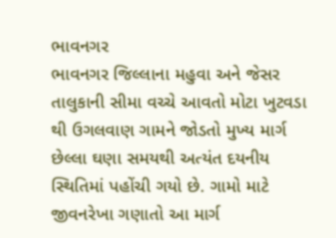ભાવનગર
ભાવનગર જિલ્લાના મહુવા અને જેસર તાલુકાની સીમા વચ્ચે આવતો મોટા ખુટવડા થી ઉગલવાણ ગામને જોડતો મુખ્ય માર્ગ છેલ્લા ઘણા સમયથી અત્યંત દયનીય સ્થિતિમાં પહોંચી ગયો છે. ગામો માટે જીવનરેખા ગણાતો આ માર્ગ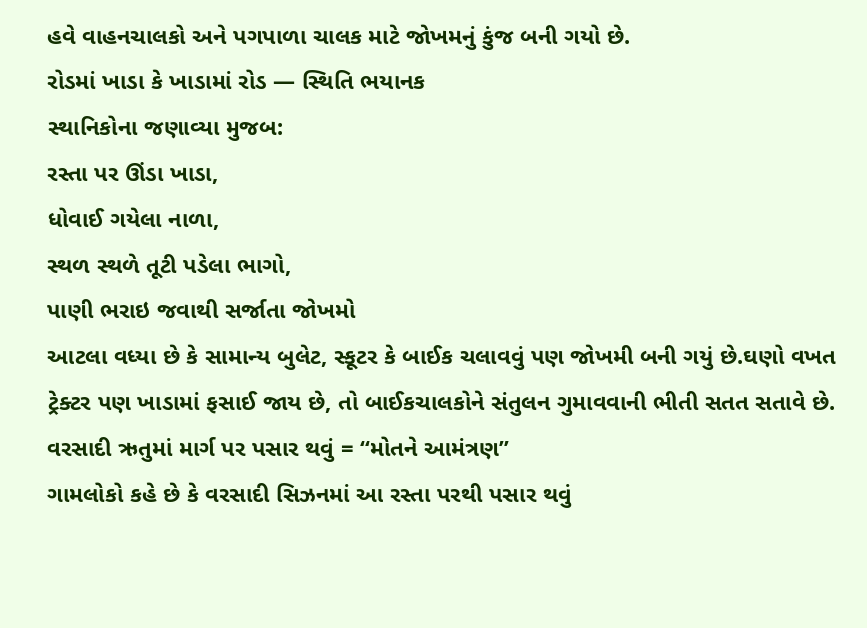હવે વાહનચાલકો અને પગપાળા ચાલક માટે જોખમનું કુંજ બની ગયો છે.
રોડમાં ખાડા કે ખાડામાં રોડ — સ્થિતિ ભયાનક
સ્થાનિકોના જણાવ્યા મુજબ:
રસ્તા પર ઊંડા ખાડા,
ધોવાઈ ગયેલા નાળા,
સ્થળ સ્થળે તૂટી પડેલા ભાગો,
પાણી ભરાઇ જવાથી સર્જાતા જોખમો
આટલા વધ્યા છે કે સામાન્ય બુલેટ, સ્કૂટર કે બાઈક ચલાવવું પણ જોખમી બની ગયું છે.ઘણો વખત ટ્રેક્ટર પણ ખાડામાં ફસાઈ જાય છે, તો બાઈકચાલકોને સંતુલન ગુમાવવાની ભીતી સતત સતાવે છે.
વરસાદી ઋતુમાં માર્ગ પર પસાર થવું = “મોતને આમંત્રણ”
ગામલોકો કહે છે કે વરસાદી સિઝનમાં આ રસ્તા પરથી પસાર થવું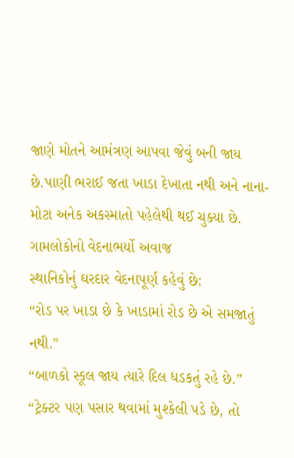જાણે મોતને આમંત્રણ આપવા જેવું બની જાય છે.પાણી ભરાઈ જતા ખાડા દેખાતા નથી અને નાના-મોટા અનેક અકસ્માતો પહેલેથી થઈ ચુક્યા છે.
ગામલોકોનો વેદનાભર્યો અવાજ
સ્થાનિકોનું ઘરદાર વેદનાપૂર્ણ કહેવું છે:
“રોડ પર ખાડા છે કે ખાડામાં રોડ છે એ સમજાતું નથી.”
“બાળકો સ્કૂલ જાય ત્યારે દિલ ધડકતું રહે છે.”
“ટ્રેક્ટર પણ પસાર થવામાં મુશ્કેલી પડે છે, તો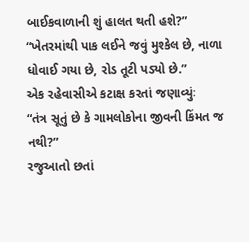બાઈકવાળાની શું હાલત થતી હશે?”
“ખેતરમાંથી પાક લઈને જવું મુશ્કેલ છે, નાળા ધોવાઈ ગયા છે, રોડ તૂટી પડ્યો છે.”
એક રહેવાસીએ કટાક્ષ કરતાં જણાવ્યુંઃ
“તંત્ર સૂતું છે કે ગામલોકોના જીવની કિંમત જ નથી?”
રજુઆતો છતાં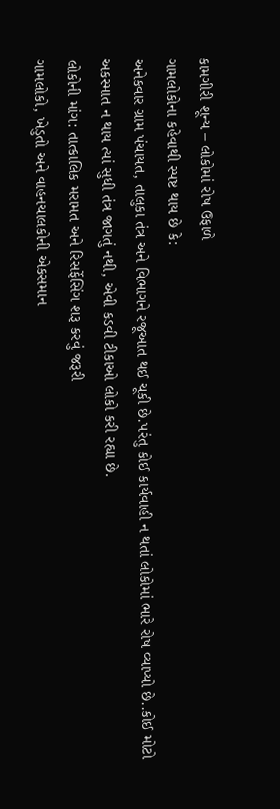કામગીરી શૂન્ય – લોકોમાં રોષ ઉફાળે
ગામલોકોના કહેવાથી સ્પષ્ટ થાય છે કે:
અનેકવાર ગ્રામ પંચાયત, તાલુકા તંત્ર અને વિભાગને રજૂઆત થઈ ચૂકી છે.પરંતુ કોઈ કાર્યવાહી ન થતાં લોકોમાં ભારે રોષ વ્યાપ્યો છે..કોઈ મોટો અકસ્માત ન થાય ત્યાં સુધી તંત્ર જાગતું નથી, એવી કડવી ટીકાઓ લોકો કરી રહ્યા છે.
લોકોની માંગ: તાત્કાલિક મરામત અને રિસર્ફેસિંગ શરૂ કરવું જરૂરી
ગામલોકો, ખેડુતો અને વાહનચાલકોની એકસમાન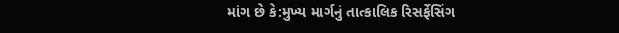માંગ છે કે:મુખ્ય માર્ગનું તાત્કાલિક રિસર્ફેસિંગ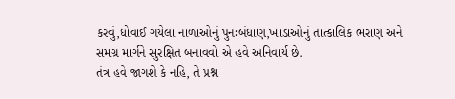કરવું,ધોવાઈ ગયેલા નાળાઓનું પુનઃબંધાણ,ખાડાઓનું તાત્કાલિક ભરાણ અને સમગ્ર માર્ગને સુરક્ષિત બનાવવો એ હવે અનિવાર્ય છે.
તંત્ર હવે જાગશે કે નહિ, તે પ્રશ્ન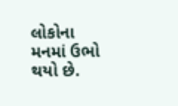લોકોના મનમાં ઉભો થયો છે.